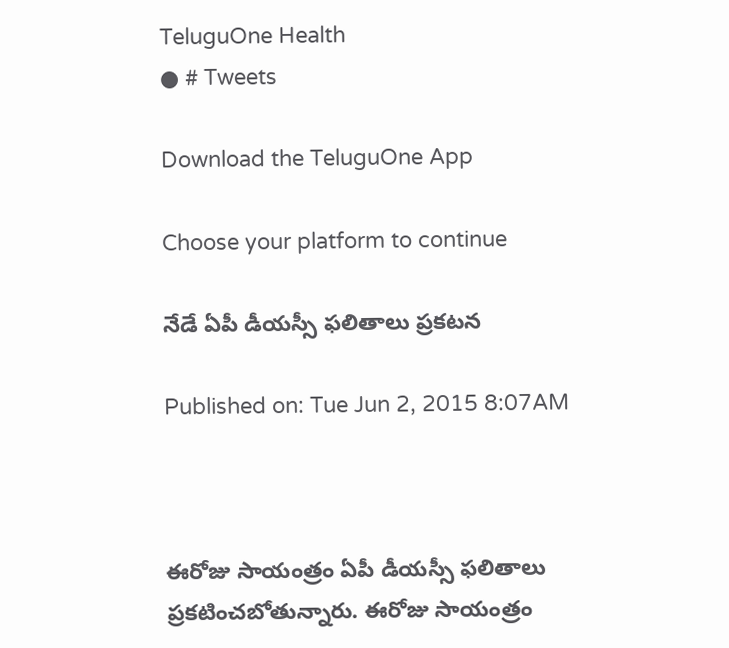TeluguOne Health
● # Tweets

Download the TeluguOne App

Choose your platform to continue

నేడే ఏపీ డీయస్సీ ఫలితాలు ప్రకటన

Published on: Tue Jun 2, 2015 8:07AM



ఈరోజు సాయంత్రం ఏపీ డీయస్సీ ఫలితాలు ప్రకటించబోతున్నారు. ఈరోజు సాయంత్రం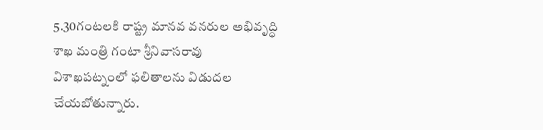5.30గంటలకి రాష్ట్ర మానవ వనరుల అభివృద్ధి శాఖ మంత్రి గంటా శ్రీనివాసరావు విశాఖపట్నంలో ఫలితాలను విడుదల చేయబోతున్నారు.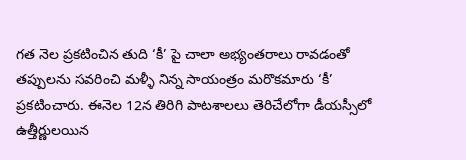గత నెల ప్రకటించిన తుది ‘కీ’ పై చాలా అభ్యంతరాలు రావడంతో తప్పులను సవరించి మళ్ళీ నిన్న సాయంత్రం మరొకమారు ‘కీ’ ప్రకటించారు. ఈనెల 12న తిరిగి పాటశాలలు తెరిచేలోగా డీయస్సీలో ఉత్తీర్ణులయిన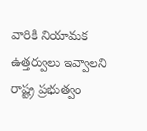వారికి నియామక ఉత్తర్వులు ఇవ్వాలని రాష్ట్ర ప్రభుత్వం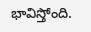భావిస్తోంది.